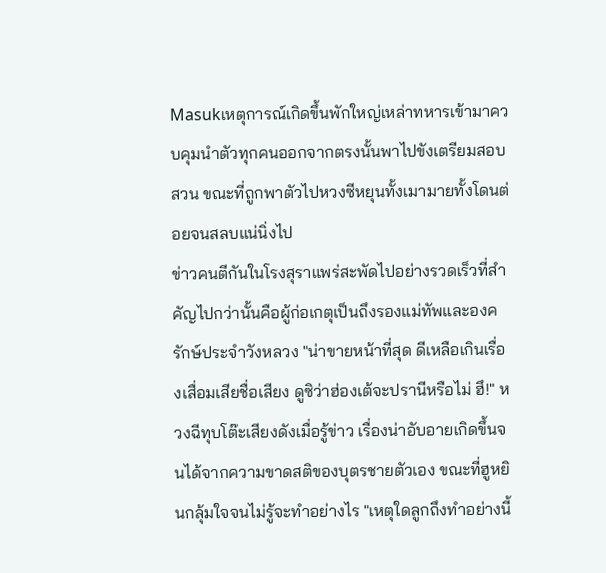Masukเหตุการณ์เกิดขึ้นพักใหญ่เหล่าทหารเข้ามาควบคุมนำตัวทุกคนออกจากตรงนั้นพาไปขังเตรียมสอบสวน ขณะที่ถูกพาตัวไปหวงซีหยุนทั้งเมามายทั้งโดนต่อยจนสลบแน่นิ่งไป
ข่าวคนตีกันในโรงสุราแพร่สะพัดไปอย่างรวดเร็วที่สำคัญไปกว่านั้นคือผู้ก่อเกตุเป็นถึงรองแม่ทัพและองครักษ์ประจำวังหลวง "น่าขายหน้าที่สุด ดีเหลือเกินเรื่องเสื่อมเสียชื่อเสียง ดูซิว่าฮ่องเต้จะปรานีหรือไม่ ฮึ!" หวงฉีทุบโต๊ะเสียงดังเมื่อรู้ข่าว เรื่องน่าอับอายเกิดขึ้นจนได้จากความขาดสติของบุตรชายตัวเอง ขณะที่ฮูหยินกลุ้มใจจนไม่รู้จะทำอย่างไร "เหตุใดลูกถึงทำอย่างนี้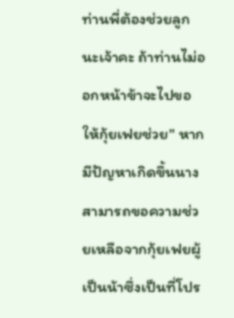ท่านพี่ต้องช่วยลูกนะเจ้าคะ ถ้าท่านไม่ออกหน้าข้าจะไปขอให้กุ้ยเฟยช่วย" หากมีปัญหาเกิดขึ้นนางสามารถขอความช่วยเหลือจากกุ้ยเฟยผู้เป็นน้าซึ่งเป็นที่โปร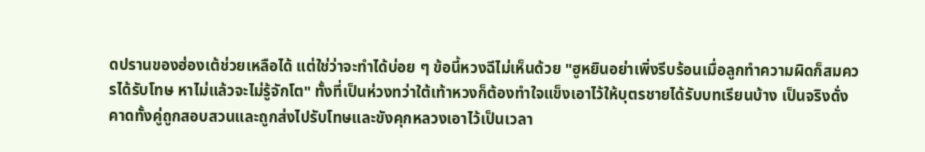ดปรานของฮ่องเต้ช่วยเหลือได้ แต่ใช่ว่าจะทำได้บ่อย ๆ ข้อนี้หวงฉีไม่เห็นด้วย "ฮูหยินอย่าเพิ่งรีบร้อนเมื่อลูกทำความผิดก็สมควรได้รับโทษ หาไม่แล้วจะไม่รู้จักโต" ทั้งที่เป็นห่วงทว่าใต้เท้าหวงก็ต้องทำใจแข็งเอาไว้ให้บุตรชายได้รับบทเรียนบ้าง เป็นจริงดั่งคาดทั้งคู่ถูกสอบสวนและถูกส่งไปรับโทษและขังคุกหลวงเอาไว้เป็นเวลา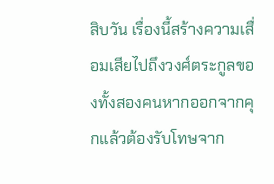สิบวัน เรื่องนี้สร้างความเสื่อมเสียไปถึงวงศ์ตระกูลของทั้งสองคนหากออกจากคุกแล้วต้องรับโทษจาก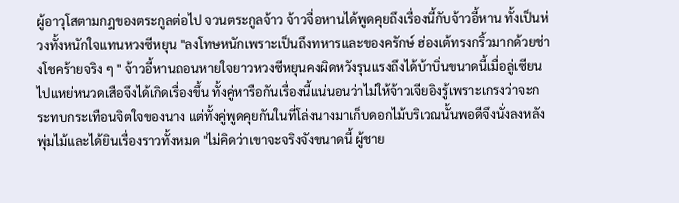ผู้อาวุโสตามกฎของตระกูลต่อไป จวนตระกูลจ้าว จ้าวจื่อหานได้พูดคุยถึงเรื่องนี้กับจ้าวอี้หาน ทั้งเป็นห่วงทั้งหนักใจแทนหวงซีหยุน "ลงโทษหนักเพราะเป็นถึงทหารและของครักษ์ ฮ่องเต้ทรงกริ้วมากด้วยช่างโชคร้ายจริง ๆ " จ้าวอี้หานถอนหายใจยาวหวงซีหยุนคงผิดหวังรุนแรงถึงได้บ้าบิ่นขนาดนี้เมื่อลู่เซียนไปแหย่หนวดเสือจึงได้เกิดเรื่องขึ้น ทั้งคู่หารือกันเรื่องนี้แน่นอนว่าไม่ให้จ้าวเจียอิงรู้เพราะเกรงว่าจะกระทบกระเทือนจิตใจของนาง แต่ทั้งคู่พูดคุยกันในที่โล่งนางมาเก็บดอกไม้บริเวณนั้นพอดีจึงนั่งลงหลังพุ่มไม้และได้ยินเรื่องราวทั้งหมด "ไม่คิดว่าเขาจะจริงจังขนาดนี้ ผู้ชาย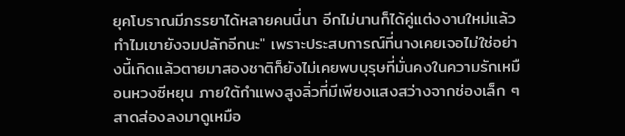ยุคโบราณมีภรรยาได้หลายคนนี่นา อีกไม่นานก็ได้คู่แต่งงานใหม่แล้วทำไมเขายังจมปลักอีกนะ" เพราะประสบการณ์ที่นางเคยเจอไม่ใช่อย่างนี้เกิดแล้วตายมาสองชาติก็ยังไม่เคยพบบุรุษที่มั่นคงในความรักเหมือนหวงซีหยุน ภายใต้กำแพงสูงลิ่วที่มีเพียงแสงสว่างจากช่องเล็ก ๆ สาดส่องลงมาดูเหมือ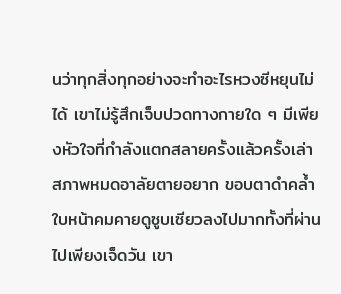นว่าทุกสิ่งทุกอย่างจะทำอะไรหวงซีหยุนไม่ได้ เขาไม่รู้สึกเจ็บปวดทางกายใด ๆ มีเพียงหัวใจที่กำลังแตกสลายครั้งแล้วครั้งเล่า สภาพหมดอาลัยตายอยาก ขอบตาดำคล้ำใบหน้าคมคายดูซูบเซียวลงไปมากทั้งที่ผ่านไปเพียงเจ็ดวัน เขา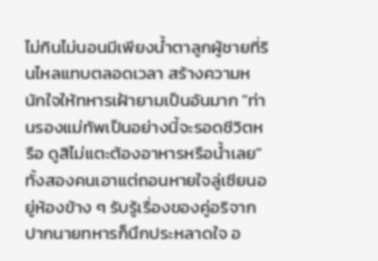ไม่กินไม่นอนมีเพียงน้ำตาลูกผู้ชายที่รินไหลแทบตลอดเวลา สร้างความหนักใจให้ทหารเฝ้ายามเป็นอันมาก "ท่านรองแม่ทัพเป็นอย่างนี้จะรอดชีวิตหรือ ดูสิไม่แตะต้องอาหารหรือน้ำเลย" ทั้งสองคนเอาแต่ถอนหายใจลู่เซียนอยู่ห้องข้าง ๆ รับรู้เรื่องของคู่อริจากปากนายทหารก็นึกประหลาดใจ อ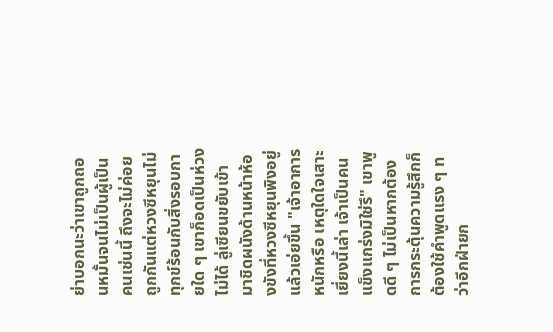ย่าบอกนะว่าเขาถูกถอนหมั้นจนไม่เป็นผู้เป็นคนเช่นนี้ ถึงจะไม่ค่อยถูกกันแต่หวงซีหยุนไม่ทุกข์ร้อนกับสิ่งรอบกายใด ๆ เขาก็อดเป็นห่วงไม่ได้ ลู่เซียนขยับเข้ามาชิดผนังด้านหน้าห้องขังที่หวงซีหยุนพิงอยู่แล้วเอ่ยขึ้น "เจ้าอาการหนักหรือ เหตุใดใจเสาะเยี่ยงนี้เล่า เจ้าเป็นคนแข็งแกร่งมิใช่รึ" เขาพูดดี ๆ ไม่เป็นหากต้องการกระตุ้นความรู้สึกก็ต้องใช้คำพูดแรง ๆ ทว่าอีกฝ่ายก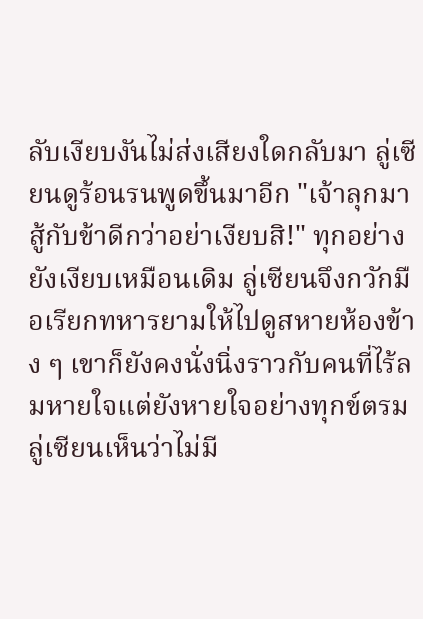ลับเงียบงันไม่ส่งเสียงใดกลับมา ลู่เซียนดูร้อนรนพูดขึ้นมาอีก "เจ้าลุกมาสู้กับข้าดีกว่าอย่าเงียบสิ!" ทุกอย่างยังเงียบเหมือนเดิม ลู่เซียนจึงกวักมือเรียกทหารยามให้ไปดูสหายห้องข้าง ๆ เขาก็ยังคงนั่งนิ่งราวกับคนที่ไร้ลมหายใจแต่ยังหายใจอย่างทุกข์ตรม ลู่เซียนเห็นว่าไม่มี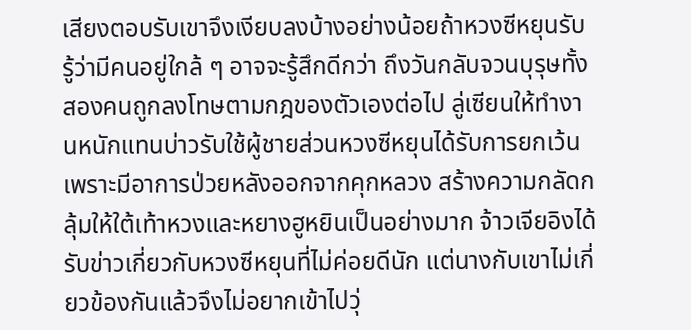เสียงตอบรับเขาจึงเงียบลงบ้างอย่างน้อยถ้าหวงซีหยุนรับรู้ว่ามีคนอยู่ใกล้ ๆ อาจจะรู้สึกดีกว่า ถึงวันกลับจวนบุรุษทั้งสองคนถูกลงโทษตามกฎของตัวเองต่อไป ลู่เซียนให้ทำงานหนักแทนบ่าวรับใช้ผู้ชายส่วนหวงซีหยุนได้รับการยกเว้นเพราะมีอาการป่วยหลังออกจากคุกหลวง สร้างความกลัดกลุ้มให้ใต้เท้าหวงและหยางฮูหยินเป็นอย่างมาก จ้าวเจียอิงได้รับข่าวเกี่ยวกับหวงซีหยุนที่ไม่ค่อยดีนัก แต่นางกับเขาไม่เกี่ยวข้องกันแล้วจึงไม่อยากเข้าไปวุ่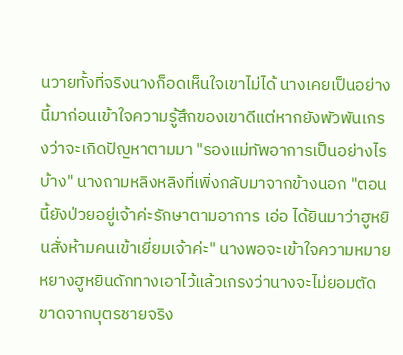นวายทั้งที่จริงนางก็อดเห็นใจเขาไม่ได้ นางเคยเป็นอย่างนี้มาก่อนเข้าใจความรู้สึกของเขาดีแต่หากยังพัวพันเกรงว่าจะเกิดปัญหาตามมา "รองแม่ทัพอาการเป็นอย่างไรบ้าง" นางถามหลิงหลิงที่เพิ่งกลับมาจากข้างนอก "ตอนนี้ยังป่วยอยู่เจ้าค่ะรักษาตามอาการ เอ่อ ได้ยินมาว่าฮูหยินสั่งห้ามคนเข้าเยี่ยมเจ้าค่ะ" นางพอจะเข้าใจความหมาย หยางฮูหยินดักทางเอาไว้แล้วเกรงว่านางจะไม่ยอมตัดขาดจากบุตรชายจริง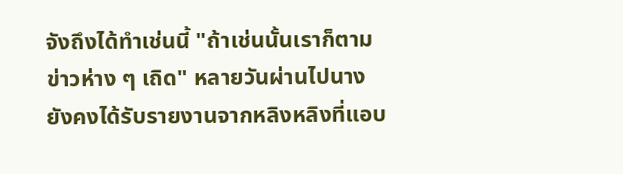จังถึงได้ทำเช่นนี้ "ถ้าเช่นนั้นเราก็ตามข่าวห่าง ๆ เถิด" หลายวันผ่านไปนางยังคงได้รับรายงานจากหลิงหลิงที่แอบ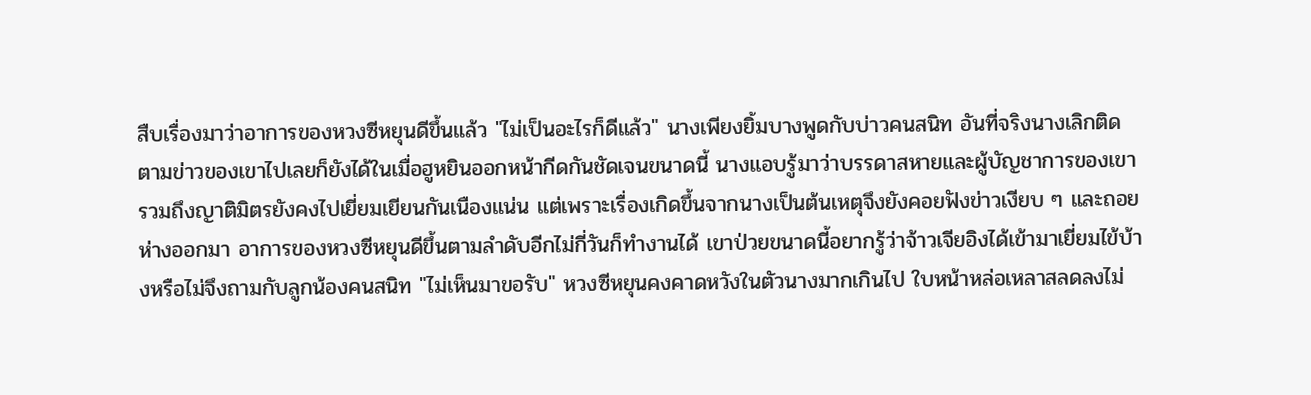สืบเรื่องมาว่าอาการของหวงซีหยุนดีขึ้นแล้ว "ไม่เป็นอะไรก็ดีแล้ว" นางเพียงยิ้มบางพูดกับบ่าวคนสนิท อันที่จริงนางเลิกติดตามข่าวของเขาไปเลยก็ยังได้ในเมื่อฮูหยินออกหน้ากีดกันชัดเจนขนาดนี้ นางแอบรู้มาว่าบรรดาสหายและผู้บัญชาการของเขารวมถึงญาติมิตรยังคงไปเยี่ยมเยียนกันเนืองแน่น แต่เพราะเรื่องเกิดขึ้นจากนางเป็นต้นเหตุจึงยังคอยฟังข่าวเงียบ ๆ และถอยห่างออกมา อาการของหวงซีหยุนดีขึ้นตามลำดับอีกไม่กี่วันก็ทำงานได้ เขาป่วยขนาดนี้อยากรู้ว่าจ้าวเจียอิงได้เข้ามาเยี่ยมไข้บ้างหรือไม่จึงถามกับลูกน้องคนสนิท "ไม่เห็นมาขอรับ" หวงซีหยุนคงคาดหวังในตัวนางมากเกินไป ใบหน้าหล่อเหลาสลดลงไม่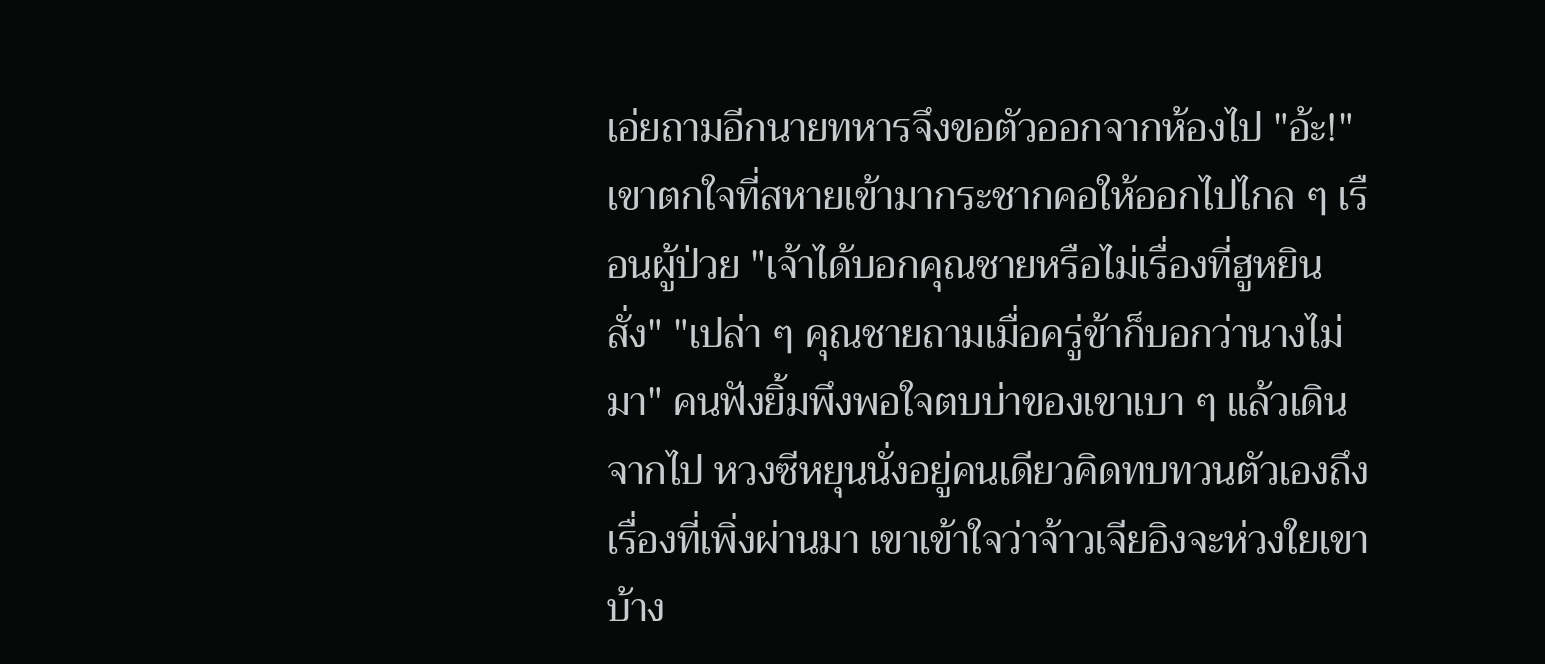เอ่ยถามอีกนายทหารจึงขอตัวออกจากห้องไป "อ้ะ!" เขาตกใจที่สหายเข้ามากระชากคอให้ออกไปไกล ๆ เรือนผู้ป่วย "เจ้าได้บอกคุณชายหรือไม่เรื่องที่ฮูหยินสั่ง" "เปล่า ๆ คุณชายถามเมื่อครู่ข้าก็บอกว่านางไม่มา" คนฟังยิ้มพึงพอใจตบบ่าของเขาเบา ๆ แล้วเดินจากไป หวงซีหยุนนั่งอยู่คนเดียวคิดทบทวนตัวเองถึงเรื่องที่เพิ่งผ่านมา เขาเข้าใจว่าจ้าวเจียอิงจะห่วงใยเขาบ้าง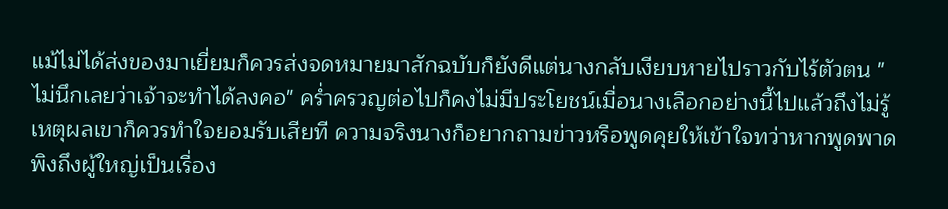แม้ไม่ได้ส่งของมาเยี่ยมก็ควรส่งจดหมายมาสักฉบับก็ยังดีแต่นางกลับเงียบหายไปราวกับไร้ตัวตน "ไม่นึกเลยว่าเจ้าจะทำได้ลงคอ" คร่ำครวญต่อไปก็คงไม่มีประโยชน์เมื่อนางเลือกอย่างนี้ไปแล้วถึงไม่รู้เหตุผลเขาก็ควรทำใจยอมรับเสียที ความจริงนางก็อยากถามข่าวหรือพูดคุยให้เข้าใจทว่าหากพูดพาดพิงถึงผู้ใหญ่เป็นเรื่อง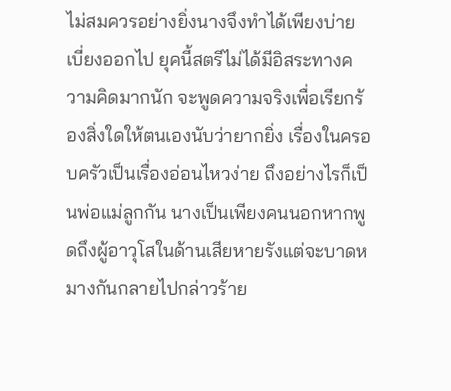ไม่สมควรอย่างยิ่งนางจึงทำได้เพียงบ่ายเบี่ยงออกไป ยุคนี้สตรีไม่ได้มีอิสระทางความคิดมากนัก จะพูดความจริงเพื่อเรียกร้องสิ่งใดให้ตนเองนับว่ายากยิ่ง เรื่องในครอบครัวเป็นเรื่องอ่อนไหวง่าย ถึงอย่างไรก็เป็นพ่อแม่ลูกกัน นางเป็นเพียงคนนอกหากพูดถึงผู้อาวุโสในด้านเสียหายรังแต่จะบาดหมางกันกลายไปกล่าวร้าย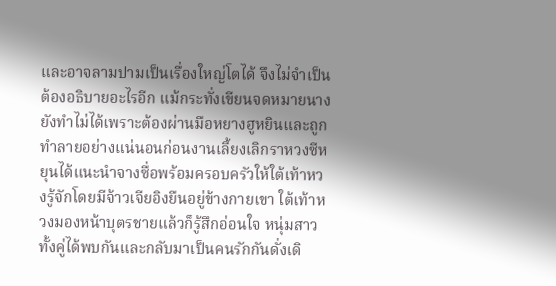และอาจลามปามเป็นเรื่องใหญ่โตได้ จึงไม่จำเป็นต้องอธิบายอะไรอีก แม้กระทั่งเขียนจดหมายนางยังทำไม่ได้เพราะต้องผ่านมือหยางฮูหยินและถูกทำลายอย่างแน่นอนก่อนงานเลี้ยงเลิกราหวงซีหยุนได้แนะนำจางซื่อพร้อมครอบครัวให้ใต้เท้าหวงรู้จักโดยมีจ้าวเจียอิงยืนอยู่ข้างกายเขา ใต้เท้าหวงมองหน้าบุตรชายแล้วก็รู้สึกอ่อนใจ หนุ่มสาวทั้งคู่ได้พบกันและกลับมาเป็นคนรักกันดั่งเดิ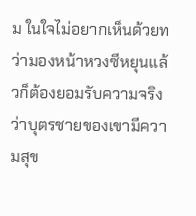ม ในใจไม่อยากเห็นด้วยทว่ามองหน้าหวงซีหยุนแล้วก็ต้องยอมรับความจริงว่าบุตรชายของเขามีความสุข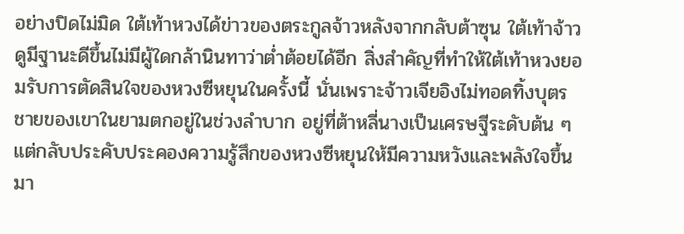อย่างปิดไม่มิด ใต้เท้าหวงได้ข่าวของตระกูลจ้าวหลังจากกลับต้าซุน ใต้เท้าจ้าวดูมีฐานะดีขึ้นไม่มีผู้ใดกล้านินทาว่าต่ำต้อยได้อีก สิ่งสำคัญที่ทำให้ใต้เท้าหวงยอมรับการตัดสินใจของหวงซีหยุนในครั้งนี้ นั่นเพราะจ้าวเจียอิงไม่ทอดทิ้งบุตรชายของเขาในยามตกอยู่ในช่วงลำบาก อยู่ที่ต้าหลี่นางเป็นเศรษฐีระดับต้น ๆ แต่กลับประคับประคองความรู้สึกของหวงซีหยุนให้มีความหวังและพลังใจขึ้นมา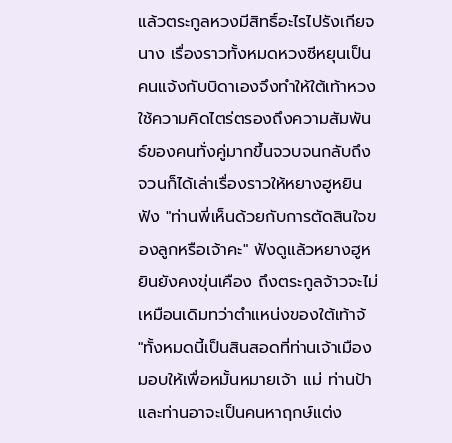แล้วตระกูลหวงมีสิทธิ์อะไรไปรังเกียจนาง เรื่องราวทั้งหมดหวงซีหยุนเป็นคนแจ้งกับบิดาเองจึงทำให้ใต้เท้าหวงใช้ความคิดไตร่ตรองถึงความสัมพันธ์ของคนทั่งคู่มากขึ้นจวบจนกลับถึงจวนก็ได้เล่าเรื่องราวให้หยางฮูหยินฟัง "ท่านพี่เห็นด้วยกับการตัดสินใจของลูกหรือเจ้าคะ" ฟังดูแล้วหยางฮูหยินยังคงขุ่นเคือง ถึงตระกูลจ้าวจะไม่เหมือนเดิมทว่าตำแหน่งของใต้เท้าจ้
"ทั้งหมดนี้เป็นสินสอดที่ท่านเจ้าเมืองมอบให้เพื่อหมั้นหมายเจ้า แม่ ท่านป้าและท่านอาจะเป็นคนหาฤกษ์แต่ง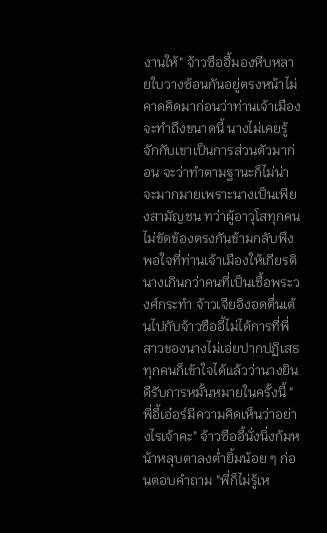งานให้" จ้าวซืออี้มองหีบหลายใบวางซ้อนกันอยู่ตรงหน้าไม่คาดคิดมาก่อนว่าท่านเจ้าเมืองจะทำถึงขนาดนี้ นางไม่เคยรู้จักกับเขาเป็นการส่วนตัวมาก่อน จะว่าทำตามฐานะก็ไม่น่าจะมากมายเพราะนางเป็นเพียงสามัญชน ทว่าผู้อาวุโสทุกคนไม่ขัดข้องตรงกันข้ามกลับพึงพอใจที่ท่านเจ้าเมืองให้เกียรตินางเกินกว่าคนที่เป็นเชื้อพระวงศ์กระทำ จ้าวเจียอิงอดตื่นเต้นไปกับจ้าวซืออี้ไม่ได้การที่พี่สาวของนางไม่เอ่ยปากปฏิเสธทุกคนก็เข้าใจได้แล้วว่านางยินดีรับการหมั้นหมายในครั้งนี้ "พี่อี้เอ๋อร์มีความคิดเห็นว่าอย่างไรเจ้าคะ" จ้าวซืออี้นั่งนิ่งก้มหน้าหลุบตาลงต่ำยิ้มน้อย ๆ ก่อนตอบคำถาม "พี่ก็ไม่รู้เห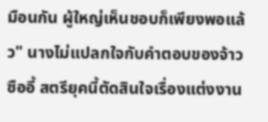มือนกัน ผู้ใหญ่เห็นชอบก็เพียงพอแล้ว" นางไม่แปลกใจกับคำตอบของจ้าวซืออี้ สตรียุคนี้ตัดสินใจเรื่องแต่งงาน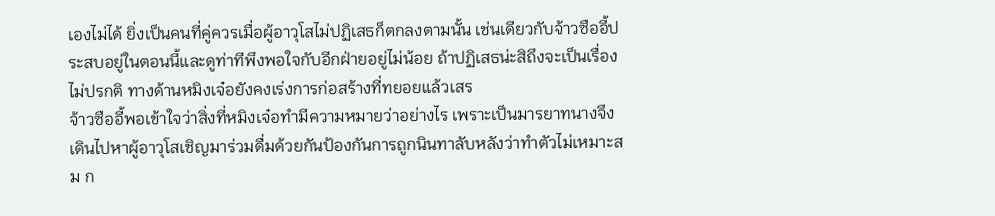เองไม่ได้ ยิ่งเป็นคนที่คู่ควรเมื่อผู้อาวุโสไม่ปฏิเสธก็ตกลงตามนั้น เช่นเดียวกับจ้าวซืออี้ประสบอยู่ในตอนนี้และดูท่าทีพึงพอใจกับอีกฝ่ายอยู่ไม่น้อย ถ้าปฏิเสธน่ะสิถึงจะเป็นเรื่องไม่ปรกติ ทางด้านหมิงเจ๋อยังคงเร่งการก่อสร้างที่ทยอยแล้วเสร
จ้าวซืออี้พอเข้าใจว่าสิ่งที่หมิงเจ๋อทำมีความหมายว่าอย่างไร เพราะเป็นมารยาทนางจึงเดินไปหาผู้อาวุโสเชิญมาร่วมดื่มด้วยกันป้องกันการถูกนินทาลับหลังว่าทำตัวไม่เหมาะสม ก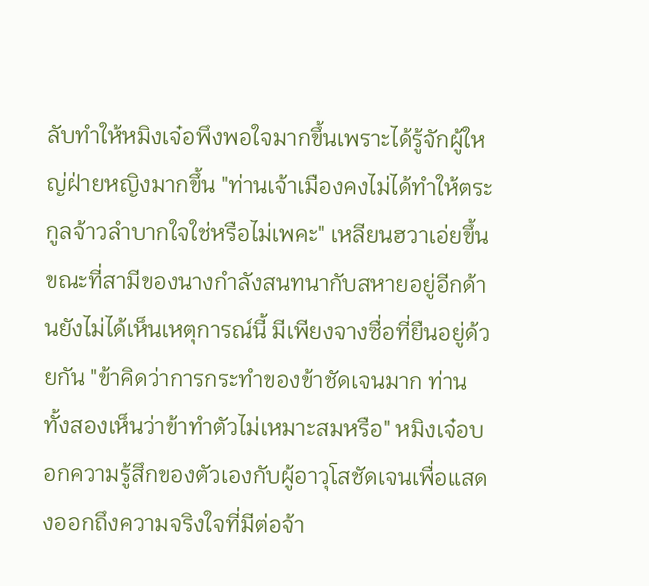ลับทำให้หมิงเจ๋อพึงพอใจมากขึ้นเพราะได้รู้จักผู้ใหญ่ฝ่ายหญิงมากขึ้น "ท่านเจ้าเมืองคงไม่ได้ทำให้ตระกูลจ้าวลำบากใจใช่หรือไม่เพคะ" เหลียนฮวาเอ่ยขึ้นขณะที่สามีของนางกำลังสนทนากับสหายอยู่อีกด้านยังไม่ได้เห็นเหตุการณ์นี้ มีเพียงจางซื่อที่ยืนอยู่ด้วยกัน "ข้าคิดว่าการกระทำของข้าชัดเจนมาก ท่านทั้งสองเห็นว่าข้าทำตัวไม่เหมาะสมหรือ" หมิงเจ๋อบอกความรู้สึกของตัวเองกับผู้อาวุโสชัดเจนเพื่อแสดงออกถึงความจริงใจที่มีต่อจ้า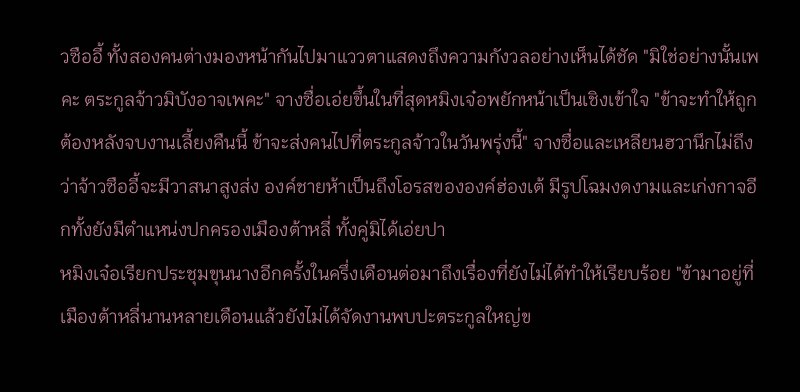วซืออี้ ทั้งสองคนต่างมองหน้ากันไปมาแววตาแสดงถึงความกังวลอย่างเห็นได้ชัด "มิใช่อย่างนั้นเพคะ ตระกูลจ้าวมิบังอาจเพคะ" จางซื่อเอ่ยขึ้นในที่สุดหมิงเจ๋อพยักหน้าเป็นเชิงเข้าใจ "ข้าจะทำให้ถูกต้องหลังจบงานเลี้ยงคืนนี้ ข้าจะส่งคนไปที่ตระกูลจ้าวในวันพรุ่งนี้" จางซื่อและเหลียนฮวานึกไม่ถึงว่าจ้าวซืออี้จะมีวาสนาสูงส่ง องค์ชายห้าเป็นถึงโอรสขององค์ฮ่องเต้ มีรูปโฉมงดงามและเก่งกาจอีกทั้งยังมีตำแหน่งปกครองเมืองต้าหลี่ ทั้งคู่มิได้เอ่ยปา
หมิงเจ๋อเรียกประชุมขุนนางอีกครั้งในครึ่งเดือนต่อมาถึงเรื่องที่ยังไม่ได้ทำให้เรียบร้อย "ข้ามาอยู่ที่เมืองต้าหลี่นานหลายเดือนแล้วยังไม่ได้จัดงานพบปะตระกูลใหญ่ข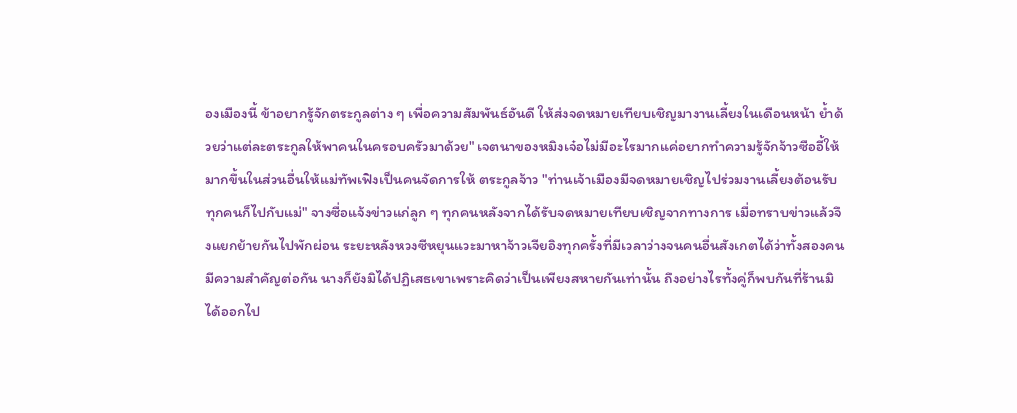องเมืองนี้ ข้าอยากรู้จักตระกูลต่าง ๆ เพื่อความสัมพันธ์อันดี ให้ส่งจดหมายเทียบเชิญมางานเลี้ยงในเดือนหน้า ย้ำด้วยว่าแต่ละตระกูลให้พาคนในครอบครัวมาด้วย" เจตนาของหมิงเจ๋อไม่มีอะไรมากแค่อยากทำความรู้จักจ้าวซืออี้ให้มากขึ้นในส่วนอื่นให้แม่ทัพเฟิงเป็นคนจัดการให้ ตระกูลจ้าว "ท่านเจ้าเมืองมีจดหมายเชิญไปร่วมงานเลี้ยงต้อนรับ ทุกคนก็ไปกับแม่" จางซื่อแจ้งข่าวแก่ลูก ๆ ทุกคนหลังจากได้รับจดหมายเทียบเชิญจากทางการ เมื่อทราบข่าวแล้วจึงแยกย้ายกันไปพักผ่อน ระยะหลังหวงซีหยุนแวะมาหาจ้าวเจียอิงทุกครั้งที่มีเวลาว่างจนคนอื่นสังเกตได้ว่าทั้งสองคนมีความสำคัญต่อกัน นางก็ยังมิได้ปฏิเสธเขาเพราะคิดว่าเป็นเพียงสหายกันเท่านั้น ถึงอย่างไรทั้งคู่ก็พบกันที่ร้านมิได้ออกไป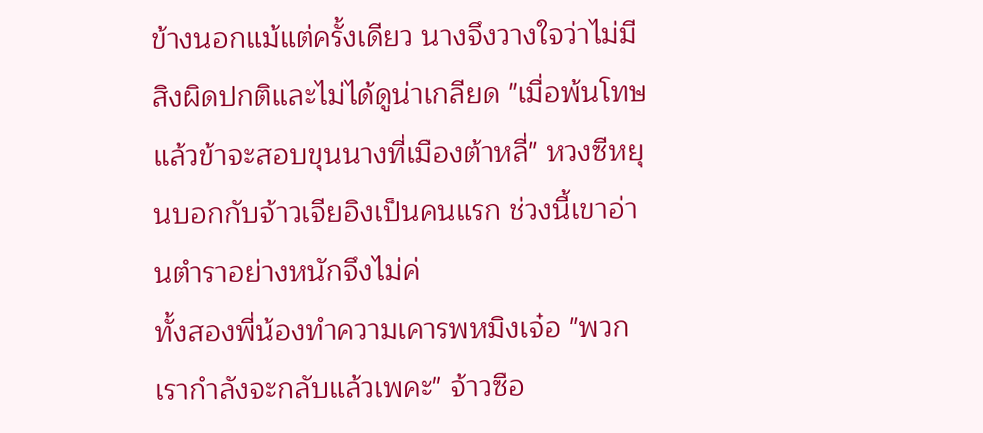ข้างนอกแม้แต่ครั้งเดียว นางจึงวางใจว่าไม่มีสิงผิดปกติและไม่ได้ดูน่าเกลียด "เมื่อพ้นโทษแล้วข้าจะสอบขุนนางที่เมืองต้าหลี่" หวงซีหยุนบอกกับจ้าวเจียอิงเป็นคนแรก ช่วงนี้เขาอ่านตำราอย่างหนักจึงไม่ค่
ทั้งสองพี่น้องทำความเคารพหมิงเจ๋อ "พวกเรากำลังจะกลับแล้วเพคะ" จ้าวซือ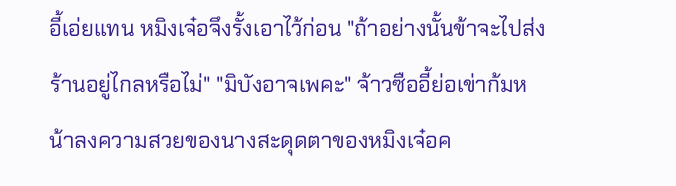อี้เอ่ยแทน หมิงเจ๋อจึงรั้งเอาไว้ก่อน "ถ้าอย่างนั้นข้าจะไปส่ง ร้านอยู่ไกลหรือไม่" "มิบังอาจเพคะ" จ้าวซืออี้ย่อเข่าก้มหน้าลงความสวยของนางสะดุดตาของหมิงเจ๋อค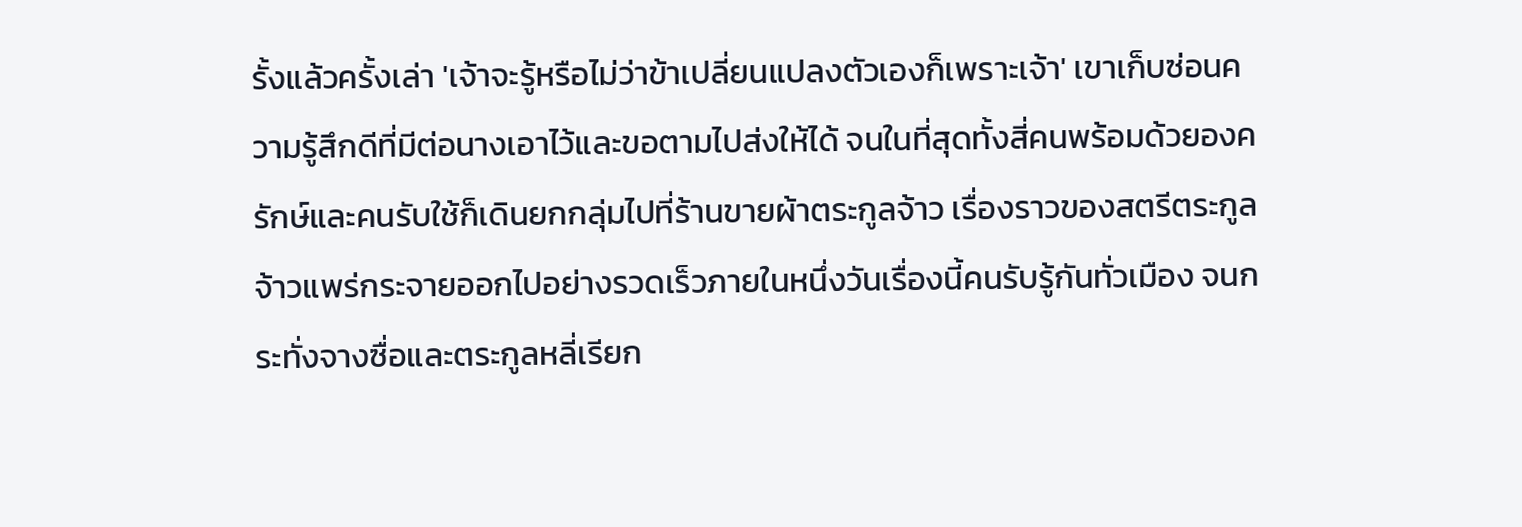รั้งแล้วครั้งเล่า 'เจ้าจะรู้หรือไม่ว่าข้าเปลี่ยนแปลงตัวเองก็เพราะเจ้า' เขาเก็บซ่อนความรู้สึกดีที่มีต่อนางเอาไว้และขอตามไปส่งให้ได้ จนในที่สุดทั้งสี่คนพร้อมด้วยองครักษ์และคนรับใช้ก็เดินยกกลุ่มไปที่ร้านขายผ้าตระกูลจ้าว เรื่องราวของสตรีตระกูลจ้าวแพร่กระจายออกไปอย่างรวดเร็วภายในหนึ่งวันเรื่องนี้คนรับรู้กันทั่วเมือง จนกระทั่งจางซื่อและตระกูลหลี่เรียก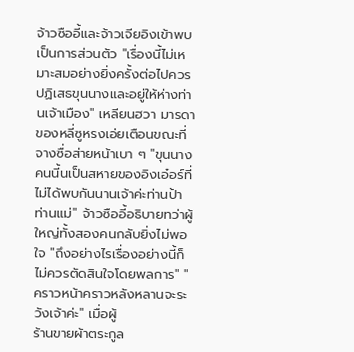จ้าวซืออี้และจ้าวเจียอิงเข้าพบเป็นการส่วนตัว "เรื่องนี้ไม่เหมาะสมอย่างยิ่งครั้งต่อไปควรปฏิเสธขุนนางและอยู่ให้ห่างท่านเจ้าเมือง" เหลียนฮวา มารดาของหลี่ซูหรงเอ่ยเตือนขณะที่จางซื่อส่ายหน้าเบา ๆ "ขุนนางคนนี้นเป็นสหายของอิงเอ๋อร์ที่ไม่ได้พบกันนานเจ้าค่ะท่านป้า ท่านแม่" จ้าวซืออี้อธิบายทว่าผู้ใหญ่ทั้งสองคนกลับยิ่งไม่พอใจ "ถึงอย่างไรเรื่องอย่างนี้ก็ไม่ควรตัดสินใจโดยพลการ" "คราวหน้าคราวหลังหลานจะระวังเจ้าค่ะ" เมื่อผู้
ร้านขายผ้าตระกูล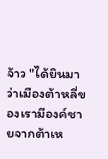จ้าว "ได้ยินมาว่าเมืองต้าหลี่ของเรามีองค์ชายจากต้าเห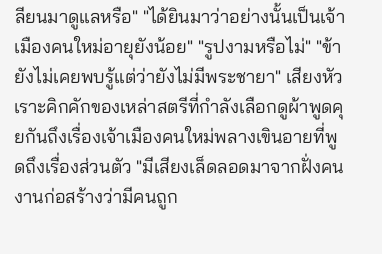ลียนมาดูแลหรือ" "ได้ยินมาว่าอย่างนั้นเป็นเจ้าเมืองคนใหม่อายุยังน้อย" "รูปงามหรือไม่" "ข้ายังไม่เคยพบรู้แต่ว่ายังไม่มีพระชายา" เสียงหัวเราะคิกคักของเหล่าสตรีที่กำลังเลือกดูผ้าพูดคุยกันถึงเรื่องเจ้าเมืองคนใหม่พลางเขินอายที่พูดถึงเรื่องส่วนตัว "มีเสียงเล็ดลอดมาจากฝั่งคนงานก่อสร้างว่ามีคนถูก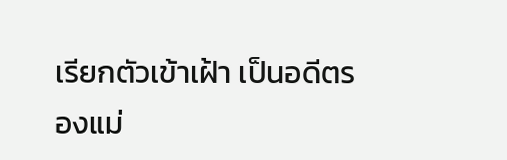เรียกตัวเข้าเฝ้า เป็นอดีตรองแม่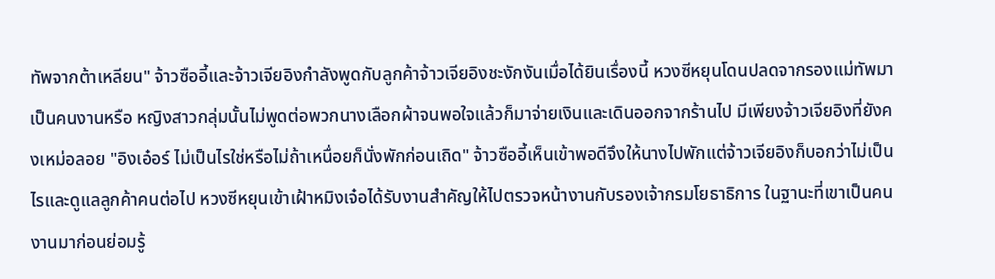ทัพจากต้าเหลียน" จ้าวซืออี้และจ้าวเจียอิงกำลังพูดกับลูกค้าจ้าวเจียอิงชะงักงันเมื่อได้ยินเรื่องนี้ หวงซีหยุนโดนปลดจากรองแม่ทัพมาเป็นคนงานหรือ หญิงสาวกลุ่มนั้นไม่พูดต่อพวกนางเลือกผ้าจนพอใจแล้วก็มาจ่ายเงินและเดินออกจากร้านไป มีเพียงจ้าวเจียอิงที่ยังคงเหม่อลอย "อิงเอ๋อร์ ไม่เป็นไรใช่หรือไม่ถ้าเหนื่อยก็นั่งพักก่อนเถิด" จ้าวซืออี้เห็นเข้าพอดีจึงให้นางไปพักแต่จ้าวเจียอิงก็บอกว่าไม่เป็นไรและดูแลลูกค้าคนต่อไป หวงซีหยุนเข้าเฝ้าหมิงเจ๋อได้รับงานสำคัญให้ไปตรวจหน้างานกับรองเจ้ากรมโยธาธิการ ในฐานะที่เขาเป็นคนงานมาก่อนย่อมรู้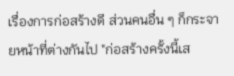เรื่องการก่อสร้างดี ส่วนคนอื่น ๆ ก็กระจายหน้าที่ต่างกันไป "ก่อสร้างครั้งนี้เส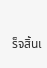ร็จสิ้นเ